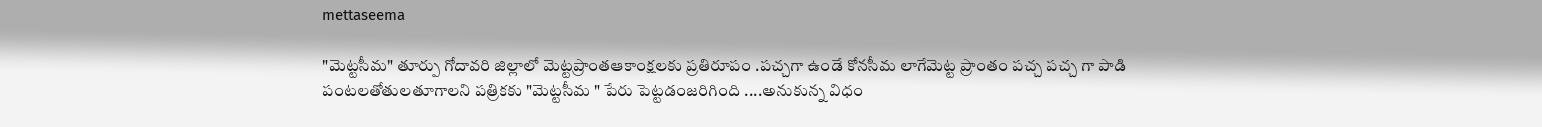mettaseema

"మెట్టసీమ" తూర్పు గోదావరి జిల్లాలో మెట్టప్రాంతఆకాంక్షలకు ప్రతిరూపం .పచ్చగా ఉండే కోనసీమ లాగేమెట్ట ప్రాంతం పచ్చ పచ్చ గా పాడి పంటలతోతులతూగాలని పత్రికకు "మెట్టసీమ " పేరు పెట్టడంజరిగింది ....అనుకున్న విధం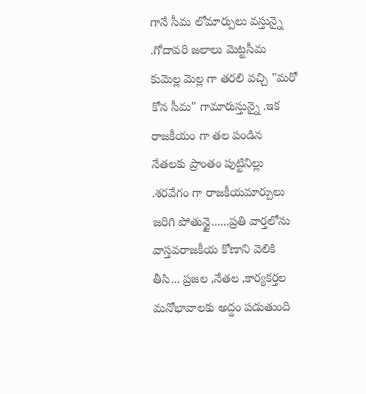గానే సీమ లోమార్పులు వస్తున్నై .గోదావరి జలాలు మెట్టసీమ కుమెల్ల మెల్ల గా తరలి వచ్చి "మరో కోన సీమ" గామారుస్తున్నై .ఇక రాజకీయం గా తల పండిన నేతలకు ప్రాంతం పుట్టినిల్లు .శరవేగం గా రాజకీయమార్పులు జరిగి పోతున్టై......ప్రతి వార్తలోను వాస్తవరాజకీయ కోణాని వెలికి తీసి... ప్రజల ,నేతల ,కార్యకర్తల మనోభావాలకు అద్దం పడుతుంది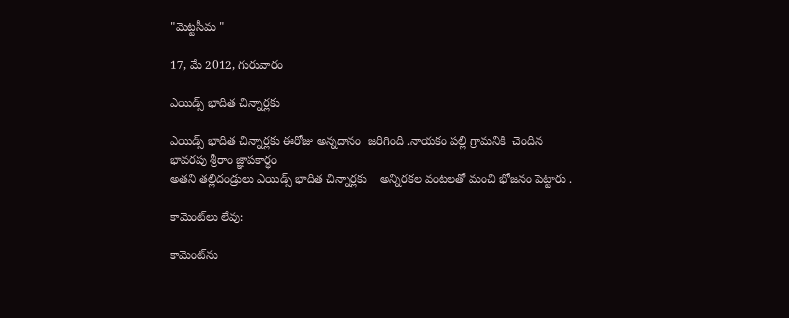"మెట్టసీమ "

17, మే 2012, గురువారం

ఎయిడ్స్ భాదిత చిన్నార్లకు

ఎయిడ్స్ భాదిత చిన్నార్లకు ఈరోజు అన్నదానం  జరిగింది .నాయకం పల్లి గ్రామనికి  చెందిన భావరపు శ్రీరాం జ్ఞాపకార్ధం
అతని తల్లిదండ్రులు ఎయిడ్స్ భాదిత చిన్నార్లకు    అన్నిరకల వంటలతో మంచి భోజనం పెట్టారు .

కామెంట్‌లు లేవు:

కామెంట్‌ను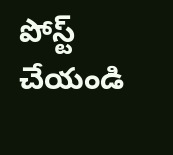పోస్ట్ చేయండి